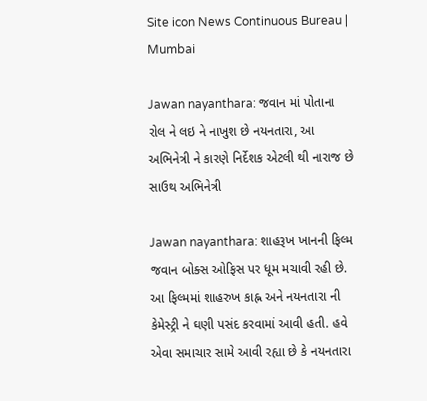Site icon News Continuous Bureau | Mumbai

Jawan nayanthara: જવાન માં પોતાના રોલ ને લઇ ને નાખુશ છે નયનતારા, આ અભિનેત્રી ને કારણે નિર્દેશક એટલી થી નારાજ છે સાઉથ અભિનેત્રી

Jawan nayanthara: શાહરૂખ ખાનની ફિલ્મ જવાન બોક્સ ઓફિસ પર ધૂમ મચાવી રહી છે. આ ફિલ્મમાં શાહરુખ કાહ્ન અને નયનતારા ની કેમેસ્ટ્રી ને ઘણી પસંદ કરવામાં આવી હતી. હવે એવા સમાચાર સામે આવી રહ્યા છે કે નયનતારા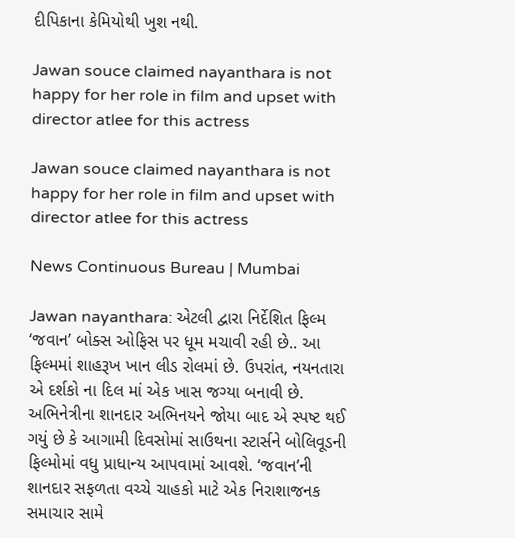દીપિકાના કેમિયોથી ખુશ નથી.

Jawan souce claimed nayanthara is not happy for her role in film and upset with director atlee for this actress

Jawan souce claimed nayanthara is not happy for her role in film and upset with director atlee for this actress

News Continuous Bureau | Mumbai

Jawan nayanthara: એટલી દ્વારા નિર્દેશિત ફિલ્મ ‘જવાન’ બોક્સ ઓફિસ પર ધૂમ મચાવી રહી છે.. આ ફિલ્મમાં શાહરૂખ ખાન લીડ રોલમાં છે. ઉપરાંત, નયનતારા એ દર્શકો ના દિલ માં એક ખાસ જગ્યા બનાવી છે. અભિનેત્રીના શાનદાર અભિનયને જોયા બાદ એ સ્પષ્ટ થઈ ગયું છે કે આગામી દિવસોમાં સાઉથના સ્ટાર્સને બોલિવૂડની ફિલ્મોમાં વધુ પ્રાધાન્ય આપવામાં આવશે. ‘જવાન’ની શાનદાર સફળતા વચ્ચે ચાહકો માટે એક નિરાશાજનક સમાચાર સામે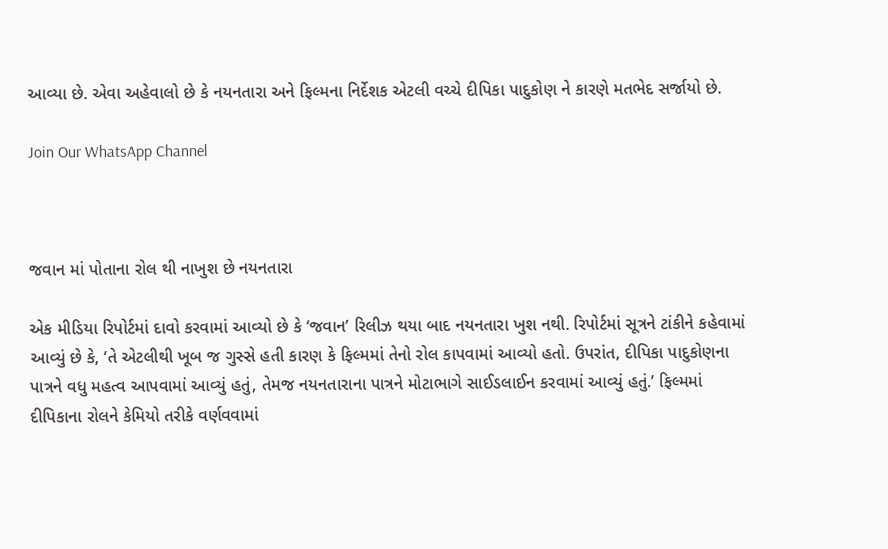આવ્યા છે. એવા અહેવાલો છે કે નયનતારા અને ફિલ્મના નિર્દેશક એટલી વચ્ચે દીપિકા પાદુકોણ ને કારણે મતભેદ સર્જાયો છે.

Join Our WhatsApp Channel



જવાન માં પોતાના રોલ થી નાખુશ છે નયનતારા

એક મીડિયા રિપોર્ટમાં દાવો કરવામાં આવ્યો છે કે ‘જવાન’ રિલીઝ થયા બાદ નયનતારા ખુશ નથી. રિપોર્ટમાં સૂત્રને ટાંકીને કહેવામાં આવ્યું છે કે, ‘તે એટલીથી ખૂબ જ ગુસ્સે હતી કારણ કે ફિલ્મમાં તેનો રોલ કાપવામાં આવ્યો હતો. ઉપરાંત, દીપિકા પાદુકોણના પાત્રને વધુ મહત્વ આપવામાં આવ્યું હતું, તેમજ નયનતારાના પાત્રને મોટાભાગે સાઈડલાઈન કરવામાં આવ્યું હતું.’ ફિલ્મમાં દીપિકાના રોલને કેમિયો તરીકે વર્ણવવામાં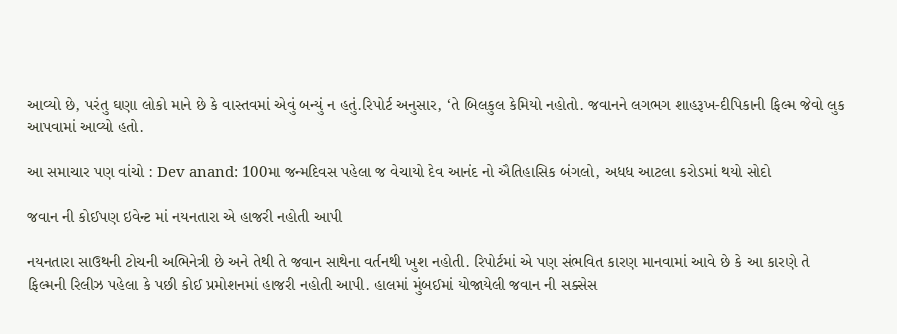આવ્યો છે, પરંતુ ઘણા લોકો માને છે કે વાસ્તવમાં એવું બન્યું ન હતું.રિપોર્ટ અનુસાર, ‘તે બિલકુલ કેમિયો નહોતો. જવાનને લગભગ શાહરૂખ-દીપિકાની ફિલ્મ જેવો લુક આપવામાં આવ્યો હતો.

આ સમાચાર પણ વાંચો : Dev anand: 100મા જન્મદિવસ પહેલા જ વેચાયો દેવ આનંદ નો ઐતિહાસિક બંગલો, અધધ આટલા કરોડમાં થયો સોદો

જવાન ની કોઈપણ ઇવેન્ટ માં નયનતારા એ હાજરી નહોતી આપી

નયનતારા સાઉથની ટોચની અભિનેત્રી છે અને તેથી તે જવાન સાથેના વર્તનથી ખુશ નહોતી. રિપોર્ટમાં એ પણ સંભવિત કારણ માનવામાં આવે છે કે આ કારણે તે ફિલ્મની રિલીઝ પહેલા કે પછી કોઈ પ્રમોશનમાં હાજરી નહોતી આપી. હાલમાં મુંબઈમાં યોજાયેલી જવાન ની સક્સેસ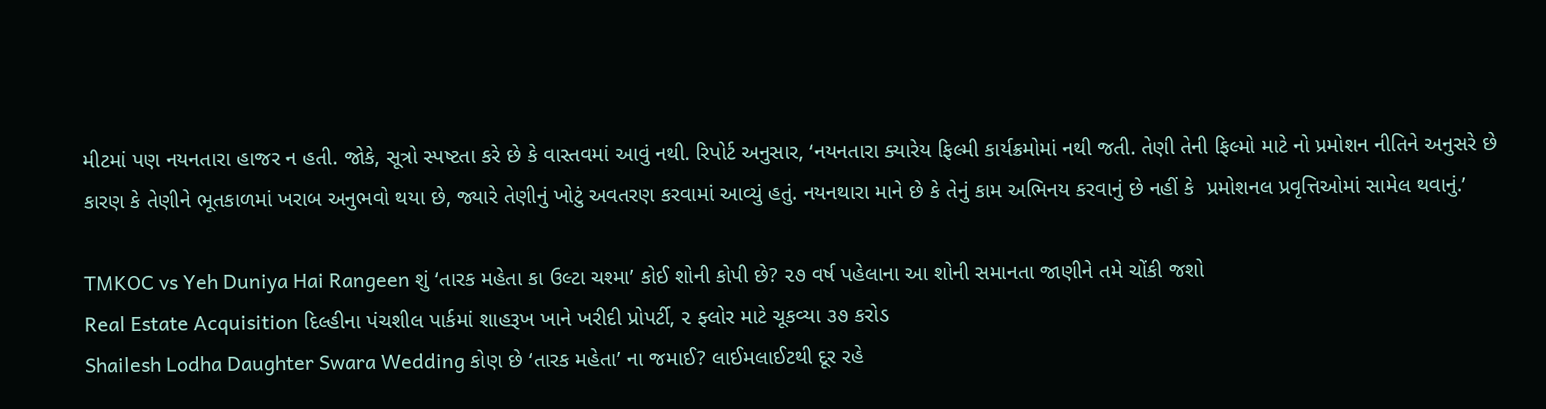મીટમાં પણ નયનતારા હાજર ન હતી. જોકે, સૂત્રો સ્પષ્ટતા કરે છે કે વાસ્તવમાં આવું નથી. રિપોર્ટ અનુસાર, ‘નયનતારા ક્યારેય ફિલ્મી કાર્યક્રમોમાં નથી જતી. તેણી તેની ફિલ્મો માટે નો પ્રમોશન નીતિને અનુસરે છે કારણ કે તેણીને ભૂતકાળમાં ખરાબ અનુભવો થયા છે, જ્યારે તેણીનું ખોટું અવતરણ કરવામાં આવ્યું હતું. નયનથારા માને છે કે તેનું કામ અભિનય કરવાનું છે નહીં કે  પ્રમોશનલ પ્રવૃત્તિઓમાં સામેલ થવાનું.’

TMKOC vs Yeh Duniya Hai Rangeen શું ‘તારક મહેતા કા ઉલ્ટા ચશ્મા’ કોઈ શોની કોપી છે? ૨૭ વર્ષ પહેલાના આ શોની સમાનતા જાણીને તમે ચોંકી જશો
Real Estate Acquisition દિલ્હીના પંચશીલ પાર્કમાં શાહરૂખ ખાને ખરીદી પ્રોપર્ટી, ૨ ફ્લોર માટે ચૂકવ્યા ૩૭ કરોડ
Shailesh Lodha Daughter Swara Wedding કોણ છે ‘તારક મહેતા’ ના જમાઈ? લાઈમલાઈટથી દૂર રહે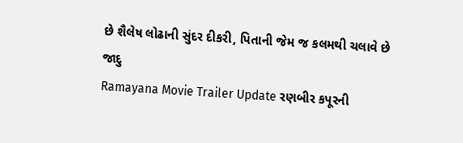છે શૈલેષ લોઢાની સુંદર દીકરી, પિતાની જેમ જ કલમથી ચલાવે છે જાદુ
Ramayana Movie Trailer Update રણબીર કપૂરની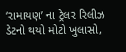‘રામાયણ’ ના ટ્રેલર રિલીઝ ડેટનો થયો મોટો ખુલાસો,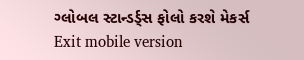ગ્લોબલ સ્ટાન્ડર્ડ્સ ફોલો કરશે મેકર્સ
Exit mobile version